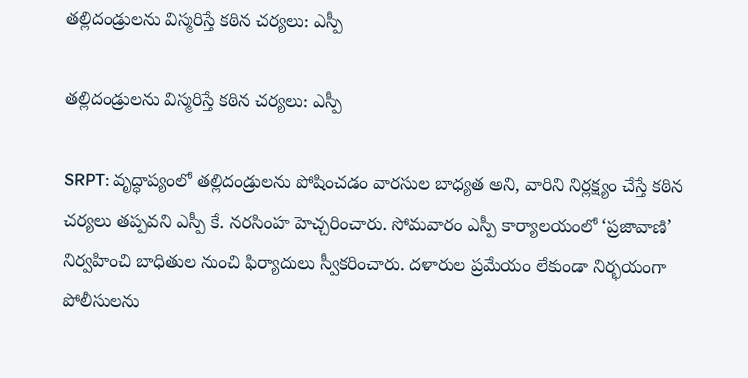తల్లిదండ్రులను విస్మరిస్తే కఠిన చర్యలు: ఎస్పీ

తల్లిదండ్రులను విస్మరిస్తే కఠిన చర్యలు: ఎస్పీ

SRPT: వృద్ధాప్యంలో తల్లిదండ్రులను పోషించడం వారసుల బాధ్యత అని, వారిని నిర్లక్ష్యం చేస్తే కఠిన చర్యలు తప్పవని ఎస్పీ కే. నరసింహ హెచ్చరించారు. సోమవారం ఎస్పీ కార్యాలయంలో ‘ప్రజావాణి’ నిర్వహించి బాధితుల నుంచి ఫిర్యాదులు స్వీకరించారు. దళారుల ప్రమేయం లేకుండా నిర్భయంగా పోలీసులను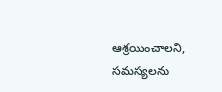ఆశ్రయించాలని, సమస్యలను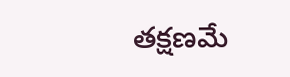తక్షణమే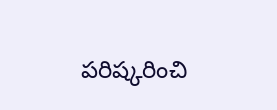పరిష్కరించి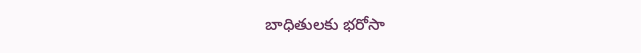బాధితులకు భరోసా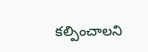కల్పించాలని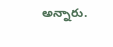అన్నారు.